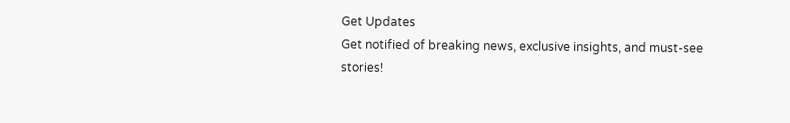Get Updates
Get notified of breaking news, exclusive insights, and must-see stories!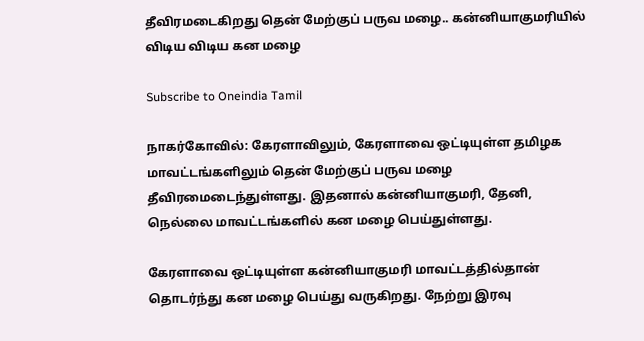தீவிரமடைகிறது தென் மேற்குப் பருவ மழை.. கன்னியாகுமரியில் விடிய விடிய கன மழை

Subscribe to Oneindia Tamil

நாகர்கோவில்: கேரளாவிலும், கேரளாவை ஒட்டியுள்ள தமிழக மாவட்டங்களிலும் தென் மேற்குப் பருவ மழை தீவிரமைடைந்துள்ளது. இதனால் கன்னியாகுமரி, தேனி, நெல்லை மாவட்டங்களில் கன மழை பெய்துள்ளது.

கேரளாவை ஒட்டியுள்ள கன்னியாகுமரி மாவட்டத்தில்தான் தொடர்ந்து கன மழை பெய்து வருகிறது. நேற்று இரவு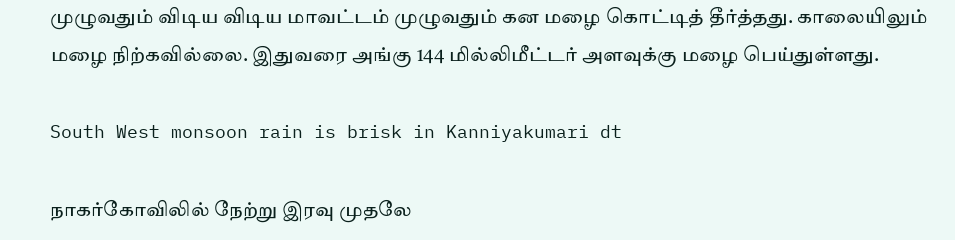முழுவதும் விடிய விடிய மாவட்டம் முழுவதும் கன மழை கொட்டித் தீர்த்தது. காலையிலும் மழை நிற்கவில்லை. இதுவரை அங்கு 144 மில்லிமீட்டர் அளவுக்கு மழை பெய்துள்ளது.

South West monsoon rain is brisk in Kanniyakumari dt

நாகர்கோவிலில் நேற்று இரவு முதலே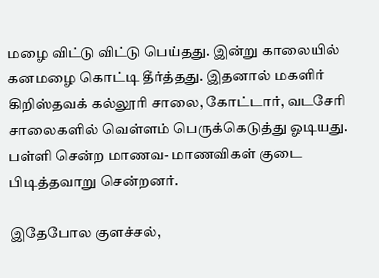மழை விட்டு விட்டு பெய்தது. இன்று காலையில் கனமழை கொட்டி தீர்த்தது. இதனால் மகளிர் கிறிஸ்தவக் கல்லூரி சாலை, கோட்டார், வடசேரி சாலைகளில் வெள்ளம் பெருக்கெடுத்து ஓடியது. பள்ளி சென்ற மாணவ- மாணவிகள் குடை பிடித்தவாறு சென்றனர்.

இதேபோல குளச்சல்,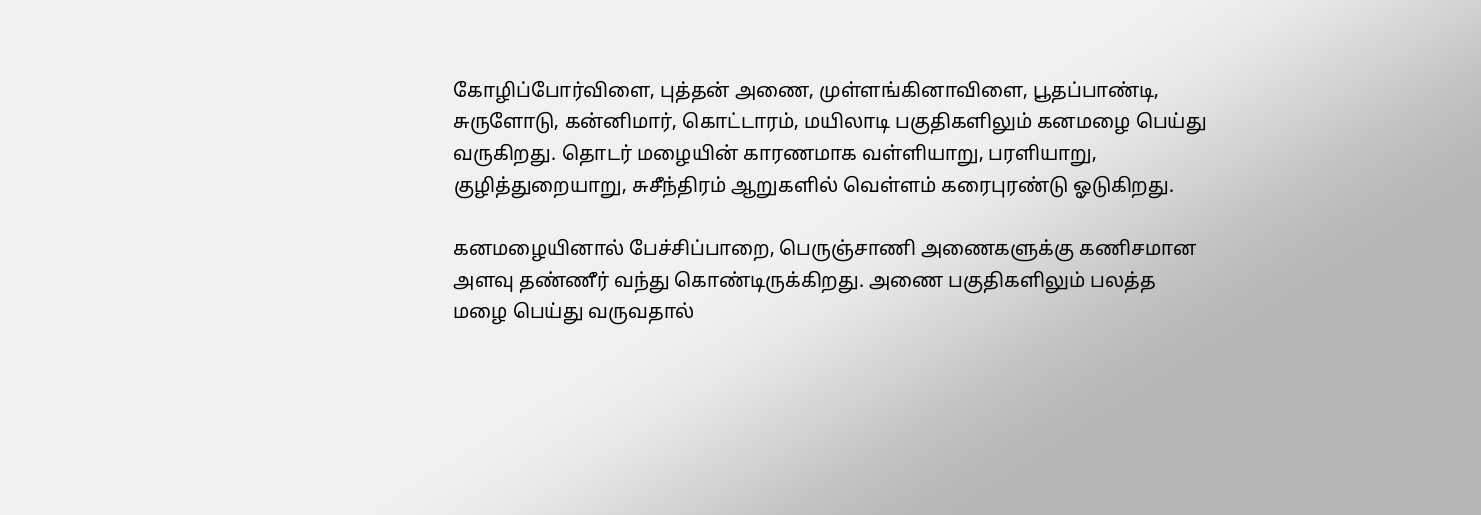கோழிப்போர்விளை, புத்தன் அணை, முள்ளங்கினாவிளை, பூதப்பாண்டி, சுருளோடு, கன்னிமார், கொட்டாரம், மயிலாடி பகுதிகளிலும் கனமழை பெய்து வருகிறது. தொடர் மழையின் காரணமாக வள்ளியாறு, பரளியாறு, குழித்துறையாறு, சுசீந்திரம் ஆறுகளில் வெள்ளம் கரைபுரண்டு ஓடுகிறது.

கனமழையினால் பேச்சிப்பாறை, பெருஞ்சாணி அணைகளுக்கு கணிசமான அளவு தண்ணீர் வந்து கொண்டிருக்கிறது. அணை பகுதிகளிலும் பலத்த மழை பெய்து வருவதால்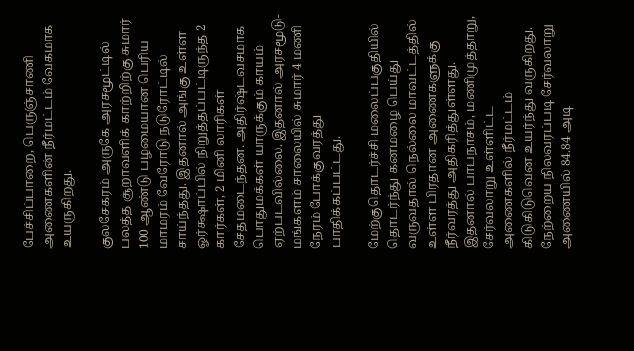பேச்சிப்பாறை, பெருஞ்சாணி அணைகளின் நீர்மட்டம் வேகமாக உயருகிறது.

குலசேகரம் அருகே அரசமூட்டில் பலத்த சூறாவளிக் காற்றிற்கு சுமார் 100 ஆண்டு பழமையான பெரிய மாமரம் வேரோடு நடுரோட்டில் சாய்ந்தது. இதனால் அங்கு உள்ள ஓர்க்ஷாப்பில் நிறுத்தப்பட்டிருந்த 2 கார்கள், 2 மினி லாரிகள் சேதமடைந்தன. அதிர்ஷ்டவசமாக பொதுமக்கள் யாருக்கும் காயம் ஏற்படவில்லை. இதனால் அரசமூடு-மங்களம் சாலையில் சுமார் 4 மணி நேரம் போக்குவரத்து பாதிக்கப்பட்டது.

மேற்குதொடர்ச்சி மலைப்பகுதியில் தொடர்ந்து கனமழை பெய்து வருவதால் நெல்லை மாவட்டத்தில் உள்ள பிரதான அணைகளுக்கு நீர்வரத்து அதிகரித்துள்ளது. இதனால் பாபநாசம், மணிமுத்தாறு, சேர்வலாறு உள்ளிட்ட அணைகளில் நீர்மட்டம் கிடுகிடுவென உயர்ந்து வருகிறது. நேற்றைய நிலவரப்படி சேர்வலாறு அணையில் 84.84 அடி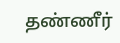தண்ணீர்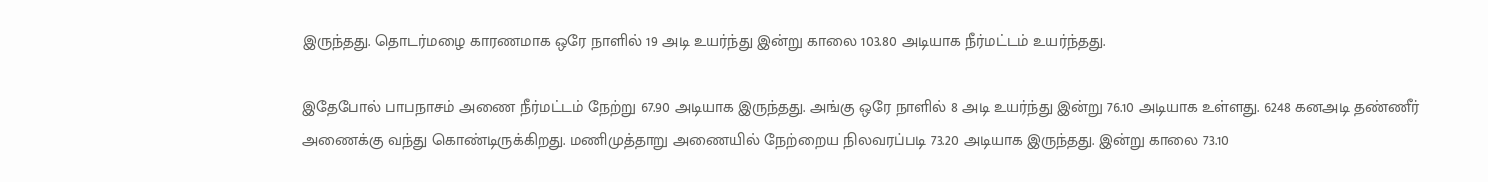இருந்தது. தொடர்மழை காரணமாக ஒரே நாளில் 19 அடி உயர்ந்து இன்று காலை 103.80 அடியாக நீர்மட்டம் உயர்ந்தது.

இதேபோல் பாபநாசம் அணை நீர்மட்டம் நேற்று 67.90 அடியாக இருந்தது. அங்கு ஒரே நாளில் 8 அடி உயர்ந்து இன்று 76.10 அடியாக உள்ளது. 6248 கனஅடி தண்ணீர் அணைக்கு வந்து கொண்டிருக்கிறது. மணிமுத்தாறு அணையில் நேற்றைய நிலவரப்படி 73.20 அடியாக இருந்தது. இன்று காலை 73.10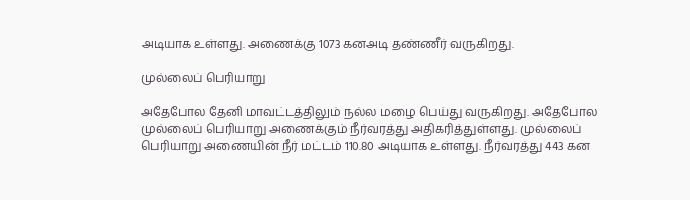அடியாக உள்ளது. அணைக்கு 1073 கனஅடி தண்ணீர் வருகிறது.

முல்லைப் பெரியாறு

அதேபோல தேனி மாவட்டத்திலும் நல்ல மழை பெய்து வருகிறது. அதேபோல முல்லைப் பெரியாறு அணைக்கும் நீர்வரத்து அதிகரித்துள்ளது. முல்லைப் பெரியாறு அணையின் நீர் மட்டம் 110.80 அடியாக உள்ளது. நீர்வரத்து 443 கன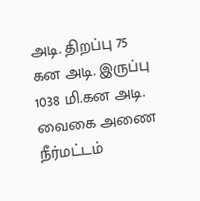அடி. திறப்பு 75 கன அடி. இருப்பு 1038 மி.கன அடி. வைகை அணை நீர்மட்டம்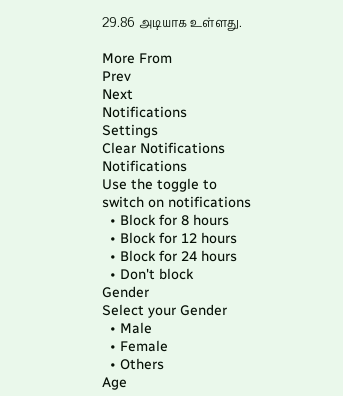29.86 அடியாக உள்ளது.

More From
Prev
Next
Notifications
Settings
Clear Notifications
Notifications
Use the toggle to switch on notifications
  • Block for 8 hours
  • Block for 12 hours
  • Block for 24 hours
  • Don't block
Gender
Select your Gender
  • Male
  • Female
  • Others
Age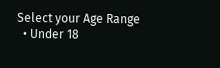Select your Age Range
  • Under 18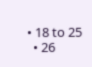• 18 to 25
  • 26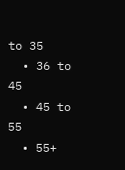to 35
  • 36 to 45
  • 45 to 55
  • 55+